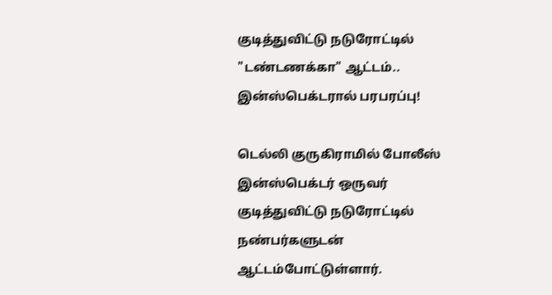குடித்துவிட்டு நடுரோட்டில் "டண்டணக்கா" ஆட்டம்.. இன்ஸ்பெக்டரால் பரபரப்பு!

டெல்லி குருகிராமில் போலீஸ் இன்ஸ்பெக்டர் ஒருவர் குடித்துவிட்டு நடுரோட்டில் நண்பர்களுடன் ஆட்டம்போட்டுள்ளார்.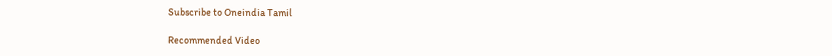Subscribe to Oneindia Tamil

Recommended Video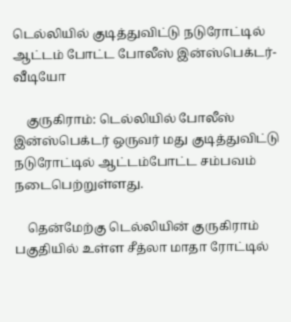டெல்லியில் குடித்துவிட்டு நடுரோட்டில் ஆட்டம் போட்ட போலீஸ் இன்ஸ்பெக்டர்-வீடியோ

    குருகிராம்: டெல்லியில் போலீஸ் இன்ஸ்பெக்டர் ஒருவர் மது குடித்துவிட்டு நடுரோட்டில் ஆட்டம்போட்ட சம்பவம் நடைபெற்றுள்ளது.

    தென்மேற்கு டெல்லியின் குருகிராம் பகுதியில் உள்ள சீத்லா மாதா ரோட்டில்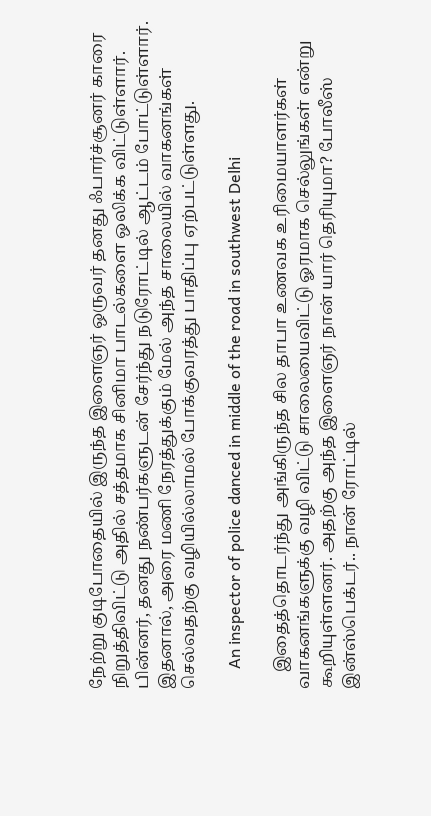நேற்று குடிபோதையில் இருந்த இளைஞர் ஒருவர் தனது ஃபார்ச்சூனர் காரை நிறுத்திவிட்டு அதில் சத்தமாக சினிமா பாடல்களை ஒலிக்க விட்டுள்ளார். பின்னர், தனது நண்பர்களுடன் சேர்ந்து நடுரோட்டில் ஆட்டம் போட்டுள்ளார். இதனால், அரை மணி நேரத்துக்கும் மேல் அந்த சாலையில் வாகனங்கள் செல்வதற்கு வழியில்லாமல் போக்குவரத்து பாதிப்பு ஏற்பட்டுள்ளது.

     An inspector of police danced in middle of the road in southwest Delhi

    இதைத்தொடர்ந்து அங்கிருந்த சில தாபா உணவக உரிமையாளர்கள் வாகனங்களுக்கு வழி விட்டு சாலையைவிட்டு ஓரமாக செல்லுங்கள் என்று கூறியுள்ளனர். அதற்கு அந்த இளைஞர் நான் யார் தெரியுமா? போலீஸ் இன்ஸ்பெக்டர்.. நான் ரோட்டில்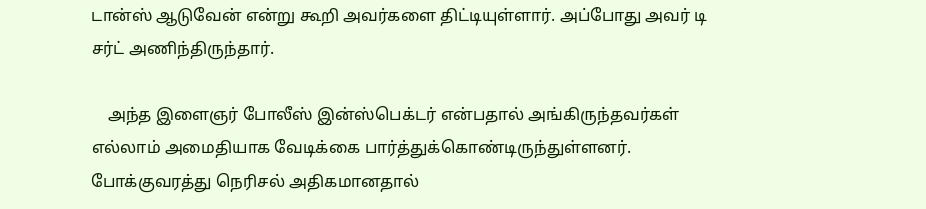டான்ஸ் ஆடுவேன் என்று கூறி அவர்களை திட்டியுள்ளார். அப்போது அவர் டி சர்ட் அணிந்திருந்தார்.

    அந்த இளைஞர் போலீஸ் இன்ஸ்பெக்டர் என்பதால் அங்கிருந்தவர்கள் எல்லாம் அமைதியாக வேடிக்கை பார்த்துக்கொண்டிருந்துள்ளனர். போக்குவரத்து நெரிசல் அதிகமானதால்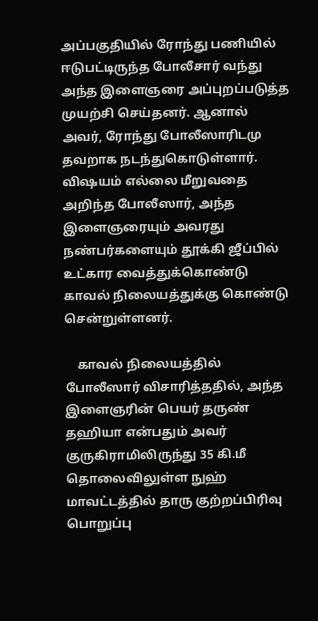அப்பகுதியில் ரோந்து பணியில் ஈடுபட்டிருந்த போலீசார் வந்து அந்த இளைஞரை அப்புறப்படுத்த முயற்சி செய்தனர். ஆனால் அவர், ரோந்து போலீஸாரிடமு தவறாக நடந்துகொடுள்ளார். விஷயம் எல்லை மீறுவதை அறிந்த போலீஸார், அந்த இளைஞரையும் அவரது நண்பர்களையும் தூக்கி ஜீப்பில் உட்கார வைத்துக்கொண்டு காவல் நிலையத்துக்கு கொண்டு சென்றுள்ளனர்.

    காவல் நிலையத்தில் போலீஸார் விசாரித்ததில், அந்த இளைஞரின் பெயர் தருண் தஹியா என்பதும் அவர் குருகிராமிலிருந்து 35 கி.மீ தொலைவிலுள்ள நுஹ் மாவட்டத்தில் தாரு குற்றப்பிரிவு பொறுப்பு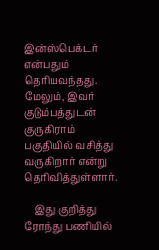இன்ஸ்பெக்டர் என்பதும் தெரியவந்தது. மேலும், இவர் குடும்பத்துடன் குருகிராம் பகுதியில் வசித்து வருகிறார் என்று தெரிவித்துள்ளார்.

    இது குறித்து ரோந்து பணியில்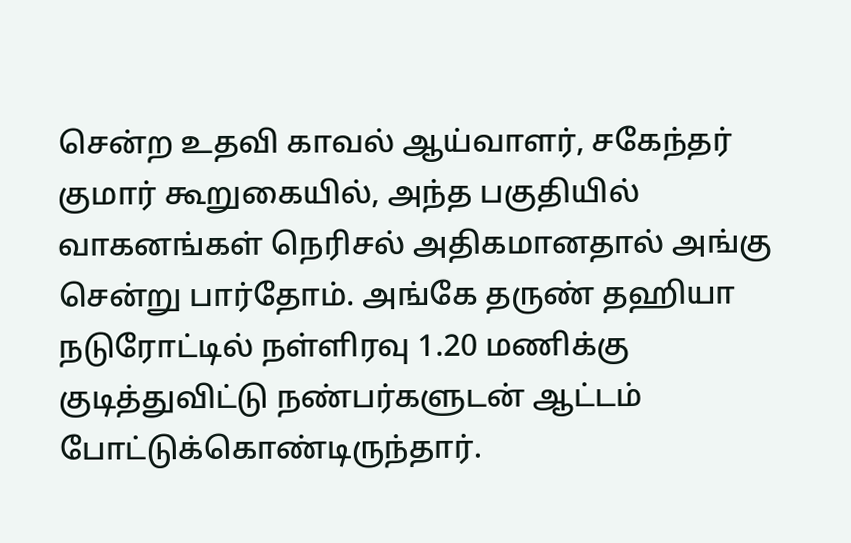சென்ற உதவி காவல் ஆய்வாளர், சகேந்தர் குமார் கூறுகையில், அந்த பகுதியில் வாகனங்கள் நெரிசல் அதிகமானதால் அங்கு சென்று பார்தோம். அங்கே தருண் தஹியா நடுரோட்டில் நள்ளிரவு 1.20 மணிக்கு குடித்துவிட்டு நண்பர்களுடன் ஆட்டம் போட்டுக்கொண்டிருந்தார்.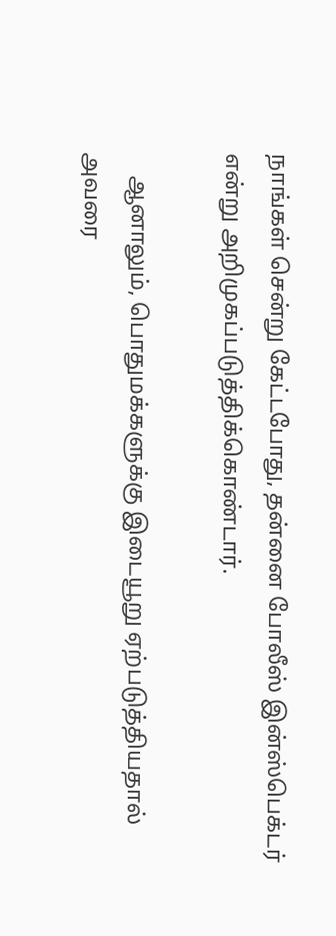நாங்கள் சென்று கேட்டபோது, தன்னை போலீஸ் இன்ஸ்பெக்டர் என்று அறிமுகப்படுத்திக்கொண்டார்.

    ஆனாலும், பொதுமக்களுக்கு இடையூறு ஏற்படுத்தியதால் அவரை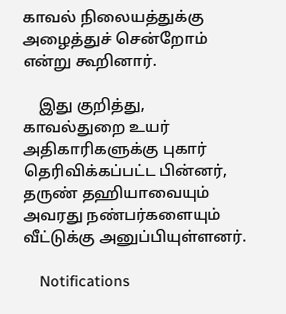காவல் நிலையத்துக்கு அழைத்துச் சென்றோம் என்று கூறினார்.

    இது குறித்து, காவல்துறை உயர் அதிகாரிகளுக்கு புகார் தெரிவிக்கப்பட்ட பின்னர், தருண் தஹியாவையும் அவரது நண்பர்களையும் வீட்டுக்கு அனுப்பியுள்ளனர்.

    Notifications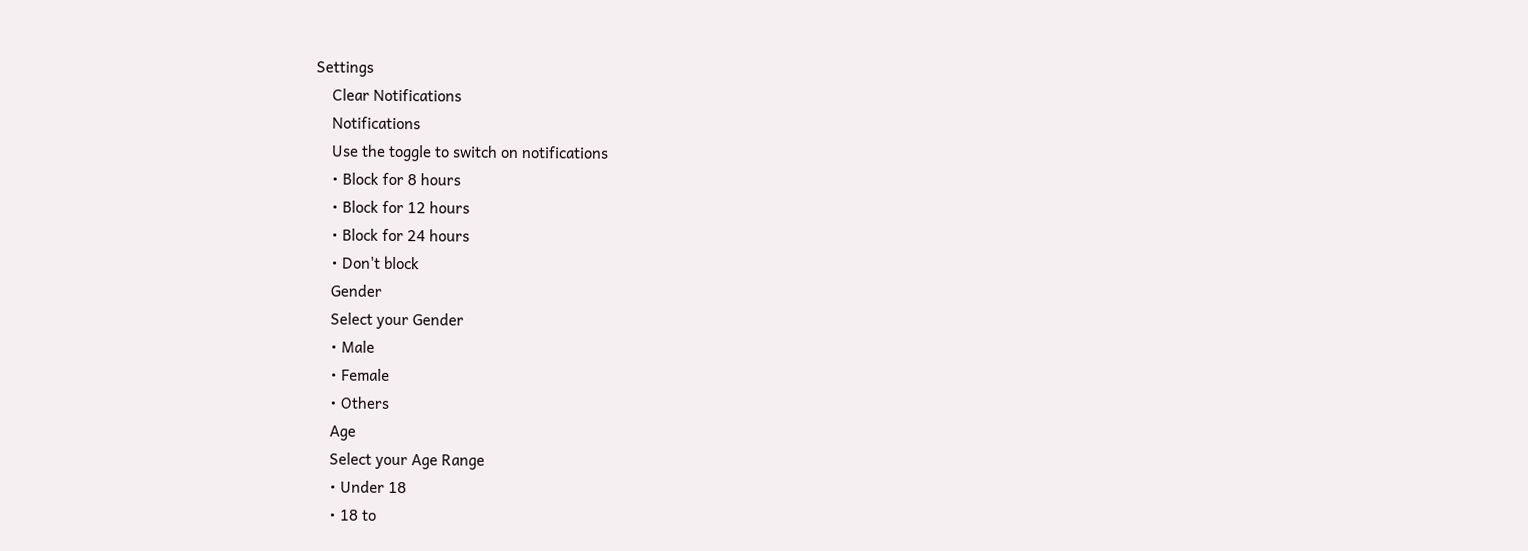Settings
    Clear Notifications
    Notifications
    Use the toggle to switch on notifications
    • Block for 8 hours
    • Block for 12 hours
    • Block for 24 hours
    • Don't block
    Gender
    Select your Gender
    • Male
    • Female
    • Others
    Age
    Select your Age Range
    • Under 18
    • 18 to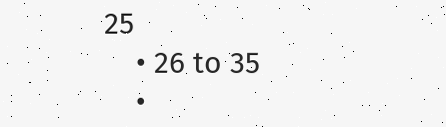25
    • 26 to 35
    •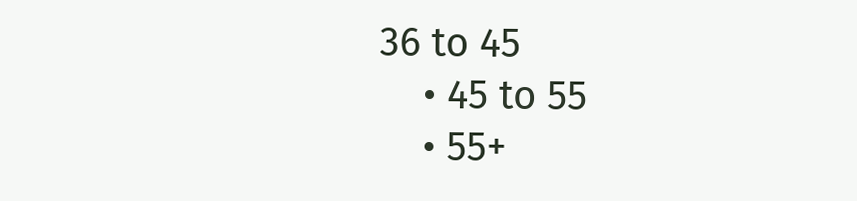36 to 45
    • 45 to 55
    • 55+